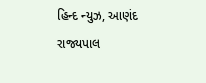હિન્દ ન્યુઝ, આણંદ રાજ્યપાલ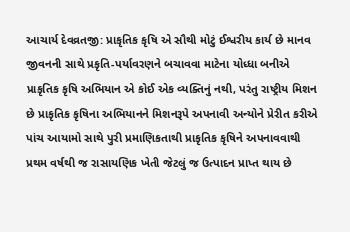આચાર્ય દેવવ્રતજી: પ્રાકૃતિક કૃષિ એ સૌથી મોટું ઈશ્વરીય કાર્ય છે માનવ જીવનની સાથે પ્રકૃતિ-પર્યાવરણને બચાવવા માટેના યોધ્ધા બનીએ પ્રાકૃતિક કૃષિ અભિયાન એ કોઈ એક વ્યક્તિનું નથી, પરંતુ રાષ્ટ્રીય મિશન છે પ્રાકૃતિક કૃષિના અભિયાનને મિશનરૂપે અપનાવી અન્યોને પ્રેરીત કરીએ પાંચ આયામો સાથે પુરી પ્રમાણિકતાથી પ્રાકૃતિક કૃષિને અપનાવવાથી પ્રથમ વર્ષથી જ રાસાયણિક ખેતી જેટલું જ ઉત્પાદન પ્રાપ્ત થાય છે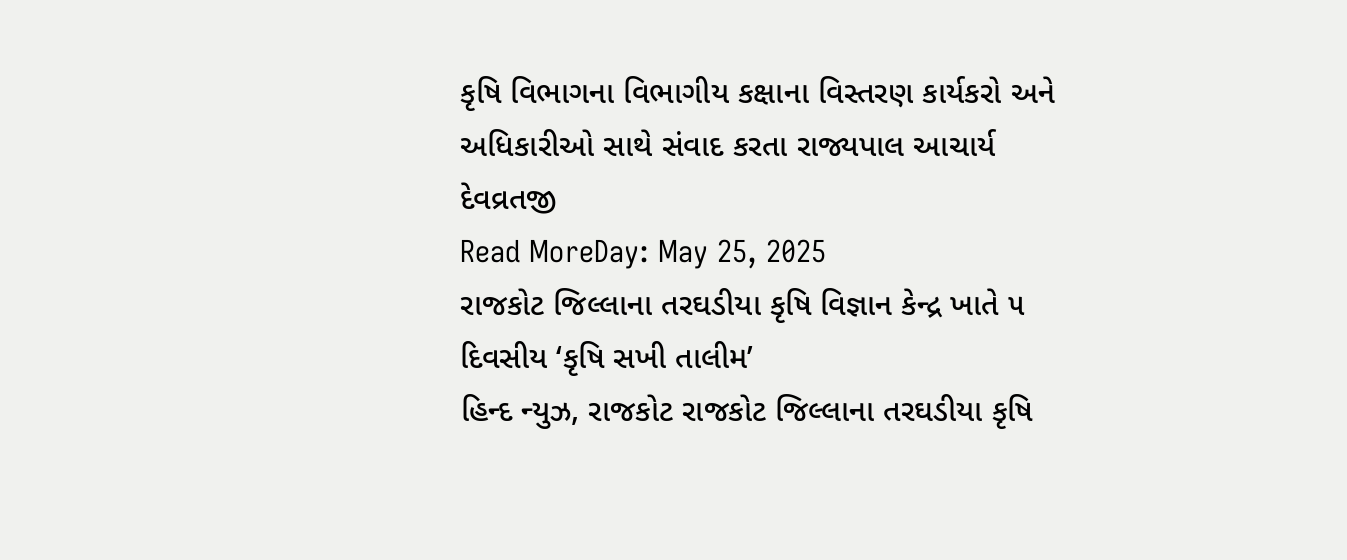કૃષિ વિભાગના વિભાગીય કક્ષાના વિસ્તરણ કાર્યકરો અને અધિકારીઓ સાથે સંવાદ કરતા રાજ્યપાલ આચાર્ય દેવવ્રતજી
Read MoreDay: May 25, 2025
રાજકોટ જિલ્લાના તરઘડીયા કૃષિ વિજ્ઞાન કેન્દ્ર ખાતે ૫ દિવસીય ‘કૃષિ સખી તાલીમ’
હિન્દ ન્યુઝ, રાજકોટ રાજકોટ જિલ્લાના તરઘડીયા કૃષિ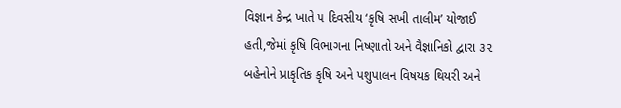વિજ્ઞાન કેન્દ્ર ખાતે ૫ દિવસીય ‘કૃષિ સખી તાલીમ’ યોજાઈ હતી,જેમાં કૃષિ વિભાગના નિષ્ણાતો અને વૈજ્ઞાનિકો દ્વારા ૩૨ બહેનોને પ્રાકૃતિક કૃષિ અને પશુપાલન વિષયક થિયરી અને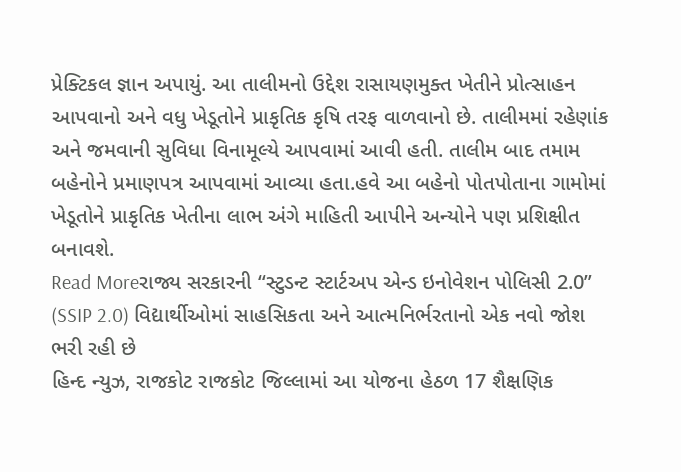પ્રેક્ટિકલ જ્ઞાન અપાયું. આ તાલીમનો ઉદ્દેશ રાસાયણમુક્ત ખેતીને પ્રોત્સાહન આપવાનો અને વધુ ખેડૂતોને પ્રાકૃતિક કૃષિ તરફ વાળવાનો છે. તાલીમમાં રહેણાંક અને જમવાની સુવિધા વિનામૂલ્યે આપવામાં આવી હતી. તાલીમ બાદ તમામ બહેનોને પ્રમાણપત્ર આપવામાં આવ્યા હતા.હવે આ બહેનો પોતપોતાના ગામોમાં ખેડૂતોને પ્રાકૃતિક ખેતીના લાભ અંગે માહિતી આપીને અન્યોને પણ પ્રશિક્ષીત બનાવશે.
Read Moreરાજ્ય સરકારની “સ્ટુડન્ટ સ્ટાર્ટઅપ એન્ડ ઇનોવેશન પોલિસી 2.0” (SSIP 2.0) વિદ્યાર્થીઓમાં સાહસિકતા અને આત્મનિર્ભરતાનો એક નવો જોશ ભરી રહી છે
હિન્દ ન્યુઝ, રાજકોટ રાજકોટ જિલ્લામાં આ યોજના હેઠળ 17 શૈક્ષણિક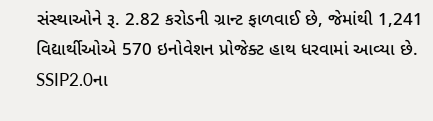સંસ્થાઓને રૂ. 2.82 કરોડની ગ્રાન્ટ ફાળવાઈ છે, જેમાંથી 1,241 વિદ્યાર્થીઓએ 570 ઇનોવેશન પ્રોજેક્ટ હાથ ધરવામાં આવ્યા છે. SSIP2.0ના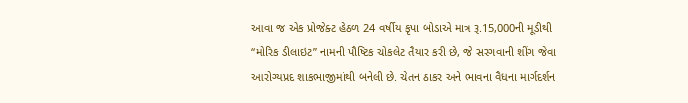આવા જ એક પ્રોજેક્ટ હેઠળ 24 વર્ષીય કૃપા બોડાએ માત્ર રૂ.15,000ની મૂડીથી “મોરિક ડીલાઇટ” નામની પૌષ્ટિક ચોકલેટ તૈયાર કરી છે, જે સરગવાની શીંગ જેવા આરોગ્યપ્રદ શાકભાજીમાંથી બનેલી છે. ચેતન ઠાકર અને ભાવના વૈધના માર્ગદર્શન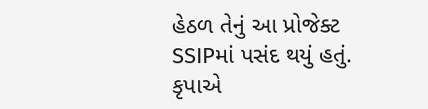હેઠળ તેનું આ પ્રોજેક્ટ SSIPમાં પસંદ થયું હતું. કૃપાએ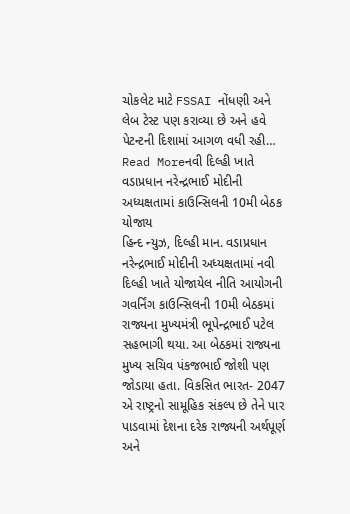ચોકલેટ માટે FSSAI નોંધણી અને લેબ ટેસ્ટ પણ કરાવ્યા છે અને હવે પેટન્ટની દિશામાં આગળ વધી રહી…
Read Moreનવી દિલ્હી ખાતે વડાપ્રધાન નરેન્દ્રભાઈ મોદીની અધ્યક્ષતામાં કાઉન્સિલની 10મી બેઠક યોજાય
હિન્દ ન્યુઝ, દિલ્હી માન. વડાપ્રધાન નરેન્દ્રભાઈ મોદીની અધ્યક્ષતામાં નવી દિલ્હી ખાતે યોજાયેલ નીતિ આયોગની ગવર્નિંગ કાઉન્સિલની 10મી બેઠકમાં રાજ્યના મુખ્યમંત્રી ભૂપેન્દ્રભાઈ પટેલ સહભાગી થયા. આ બેઠકમાં રાજ્યના મુખ્ય સચિવ પંકજભાઈ જોશી પણ જોડાયા હતા. વિકસિત ભારત- 2047 એ રાષ્ટ્રનો સામૂહિક સંકલ્પ છે તેને પાર પાડવામાં દેશના દરેક રાજ્યની અર્થપૂર્ણ અને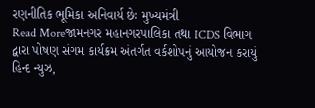રણનીતિક ભૂમિકા અનિવાર્ય છેઃ મુખ્યમંત્રી
Read Moreજામનગર મહાનગરપાલિકા તથા ICDS વિભાગ દ્વારા પોષણ સંગમ કાર્યક્રમ અંતર્ગત વર્કશોપનું આયોજન કરાયું
હિન્દ ન્યુઝ,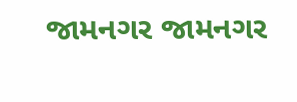જામનગર જામનગર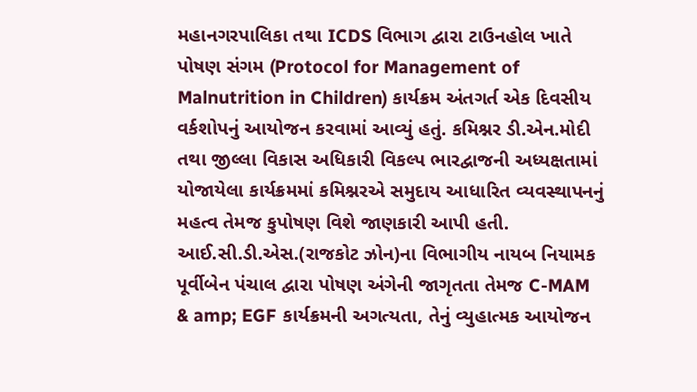મહાનગરપાલિકા તથા ICDS વિભાગ દ્વારા ટાઉનહોલ ખાતે પોષણ સંગમ (Protocol for Management of Malnutrition in Children) કાર્યક્રમ અંતગર્ત એક દિવસીય વર્કશોપનું આયોજન કરવામાં આવ્યું હતું. કમિશ્નર ડી.એન.મોદી તથા જીલ્લા વિકાસ અધિકારી વિકલ્પ ભારદ્વાજની અધ્યક્ષતામાં યોજાયેલા કાર્યક્રમમાં કમિશ્નરએ સમુદાય આધારિત વ્યવસ્થાપનનું મહત્વ તેમજ કુપોષણ વિશે જાણકારી આપી હતી. આઈ.સી.ડી.એસ.(રાજકોટ ઝોન)ના વિભાગીય નાયબ નિયામક પૂર્વીબેન પંચાલ દ્વારા પોષણ અંગેની જાગૃતતા તેમજ C-MAM & amp; EGF કાર્યક્રમની અગત્યતા, તેનું વ્યુહાત્મક આયોજન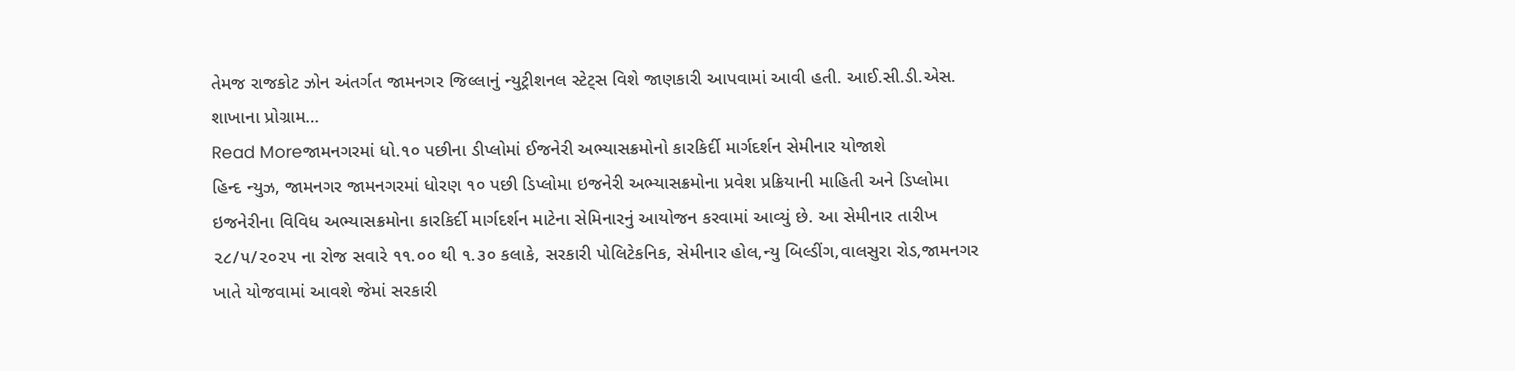તેમજ રાજકોટ ઝોન અંતર્ગત જામનગર જિલ્લાનું ન્યુટ્રીશનલ સ્ટેટ્સ વિશે જાણકારી આપવામાં આવી હતી. આઈ.સી.ડી.એસ. શાખાના પ્રોગ્રામ…
Read Moreજામનગરમાં ધો.૧૦ પછીના ડીપ્લોમાં ઈજનેરી અભ્યાસક્રમોનો કારકિર્દી માર્ગદર્શન સેમીનાર યોજાશે
હિન્દ ન્યુઝ, જામનગર જામનગરમાં ધોરણ ૧૦ પછી ડિપ્લોમા ઇજનેરી અભ્યાસક્રમોના પ્રવેશ પ્રક્રિયાની માહિતી અને ડિપ્લોમા ઇજનેરીના વિવિધ અભ્યાસક્રમોના કારકિર્દી માર્ગદર્શન માટેના સેમિનારનું આયોજન કરવામાં આવ્યું છે. આ સેમીનાર તારીખ ૨૮/૫/૨૦૨૫ ના રોજ સવારે ૧૧.૦૦ થી ૧.૩૦ કલાકે, સરકારી પોલિટેકનિક, સેમીનાર હોલ,ન્યુ બિલ્ડીંગ,વાલસુરા રોડ,જામનગર ખાતે યોજવામાં આવશે જેમાં સરકારી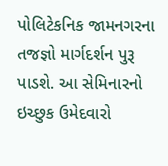પોલિટેકનિક જામનગરના તજજ્ઞો માર્ગદર્શન પુરૂ પાડશે. આ સેમિનારનો ઇચ્છુક ઉમેદવારો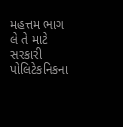મહત્તમ ભાગ લે તે માટે સરકારી પોલિટેકનિકના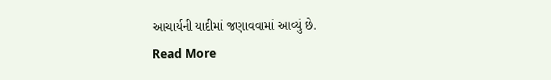આચાર્યની યાદીમાં જણાવવામાં આવ્યું છે.
Read More